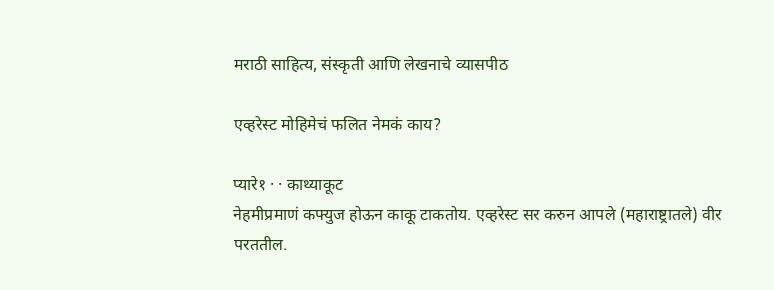मराठी साहित्य, संस्कृती आणि लेखनाचे व्यासपीठ

एव्हरेस्ट मोहिमेचं फलित नेमकं काय?

प्यारे१ · · काथ्याकूट
नेहमीप्रमाणं कफ्युज होऊन काकू टाकतोय. एव्हरेस्ट सर करुन आपले (महाराष्ट्रातले) वीर परततील.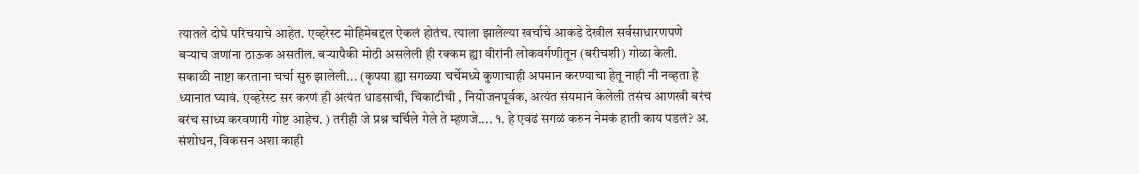त्यातले दोघे परिचयाचे आहेत. एव्हरेस्ट मोहिमेबद्दल ऐकलं होतंच. त्याला झालेल्या खर्चाचे आकडे देखील सर्वसाधारणपणे बर्‍याच जणांना ठाऊक असतील. बर्‍यापैकी मोठी असलेली ही रक्कम ह्या वीरांनी लोकवर्गणीतून (बरीचशी) गोळा केली. सकाळी नाष्टा करताना चर्चा सुरु झालेली... (कृपया ह्या सगळ्या चर्चेमध्ये कुणाचाही अपमान करण्याचा हेतू नाही नी नव्हता हे ध्यानात घ्यावं. एव्हरेस्ट सर करणं ही अत्यंत धाडसाची, चिकाटीची , नियोजनपूर्वक, अत्यंत संयमानं केलेली तसंच आणखी बरंच बरंच साध्य करवणारी गोष्ट आहेच. ) तरीही जे प्रश्न चर्चिले गेले ते म्हणजे.... १. हे एवढं सगळं करुन नेमकं हाती काय पडलं? अ. संशोधन, विकसन अशा काही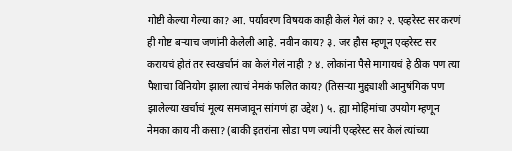गोष्टी केल्या गेल्या का? आ. पर्यावरण विषयक काही केलं गेलं का? २. एव्हरेस्ट सर करणं ही गोष्ट बर्‍याच जणांनी केलेली आहे. नवीन काय? ३. जर हौस म्हणून एव्हरेस्ट सर करायचं होतं तर स्वखर्चानं का केलं गेलं नाही ? ४. लोकांना पैसे मागायचं हे ठीक पण त्या पैशाचा विनियोग झाला त्याचं नेमकं फलित काय? (तिसर्‍या मुद्द्याशी आनुषंगिक पण झालेल्या खर्चाचं मूल्य समजावून सांगणं हा उद्देश) ५. ह्या मोहिमांचा उपयोग म्हणून नेमका काय नी कसा? (बाकी इतरांना सोडा पण ज्यांनी एव्हरेस्ट सर केलं त्यांच्या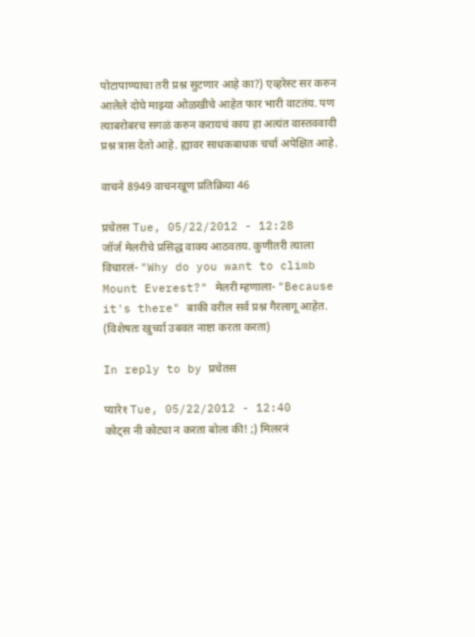पोटापाण्याचा तरी प्रश्न सुटणार आहे का?) एव्हरेस्ट सर करुन आलेले दोघे माझ्या ओळखीचे आहेत फार भारी वाटतंय. पण त्याबरोबरच सगळं करुन करायचं काय हा अत्यंत वास्तववादी प्रश्न त्रास देतो आहे. ह्यावर साधकबाधक चर्चा अपेक्षित आहे.

वाचने 8949 वाचनखूण प्रतिक्रिया 46

प्रचेतस Tue, 05/22/2012 - 12:28
जॉर्ज मेलरीचे प्रसिद्ध वाक्य आठवतय. कुणीतरी त्याला विचारलं- "Why do you want to climb Mount Everest?" मेलरी म्हणाला- "Because it's there" बाकी वरील सर्व प्रश्न गैरलागू आहेत. (विशेषतः खुर्च्या उबवत नाष्टा करता करता)

In reply to by प्रचेतस

प्यारे१ Tue, 05/22/2012 - 12:40
कोट्स नी कोट्या न करता बोला की! ;) मिलरनं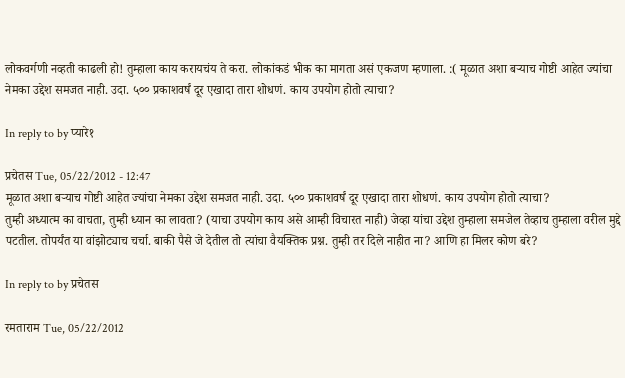लोकवर्गणी नव्हती काढली हो! तुम्हाला काय करायचंय ते करा. लोकांकडं भीक का मागता असं एकजण म्हणाला. :( मूळात अशा बर्‍याच गोष्टी आहेत ज्यांचा नेमका उद्देश समजत नाही. उदा. ५०० प्रकाशवर्षं दूर एखादा तारा शोधणं. काय उपयोग होतो त्याचा?

In reply to by प्यारे१

प्रचेतस Tue, 05/22/2012 - 12:47
मूळात अशा बर्‍याच गोष्टी आहेत ज्यांचा नेमका उद्देश समजत नाही. उदा. ५०० प्रकाशवर्षं दूर एखादा तारा शोधणं. काय उपयोग होतो त्याचा?
तुम्ही अध्यात्म का वाचता, तुम्ही ध्यान का लावता? (याचा उपयोग काय असे आम्ही विचारत नाही) जेव्हा यांचा उद्देश तुम्हाला समजेल तेव्हाच तुम्हाला वरील मुद्दे पटतील. तोपर्यंत या वांझोट्याच चर्चा. बाकी पैसे जे देतील तो त्यांचा वैयक्तिक प्रश्न. तुम्ही तर दिले नाहीत ना? आणि हा मिलर कोण बरे?

In reply to by प्रचेतस

रमताराम Tue, 05/22/2012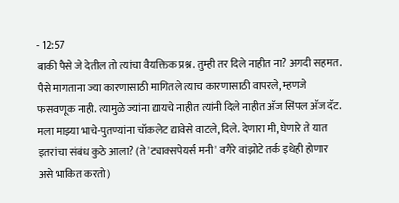- 12:57
बाकी पैसे जे देतील तो त्यांचा वैयक्तिक प्रश्न. तुम्ही तर दिले नाहीत ना? अगदी सहमत. पैसे मागताना ज्या कारणासाठी मागितले त्याच कारणासाठी वापरले, म्हणजे फसवणूक नाही. त्यामुळे ज्यांना द्यायचे नाहीत त्यांनी दिले नाहीत अ‍ॅज सिंपल अ‍ॅज दॅट. मला माझ्या भाचे-पुतण्यांना चॉकलेट द्यावेसे वाटले, दिले. देणारा मी, घेणारे ते यात इतरांचा संबंध कुठे आला? (ते 'ट्याक्सपेयर्स मनी' वगैरे वांझोटे तर्क इथेही होणार असे भाकित करतो)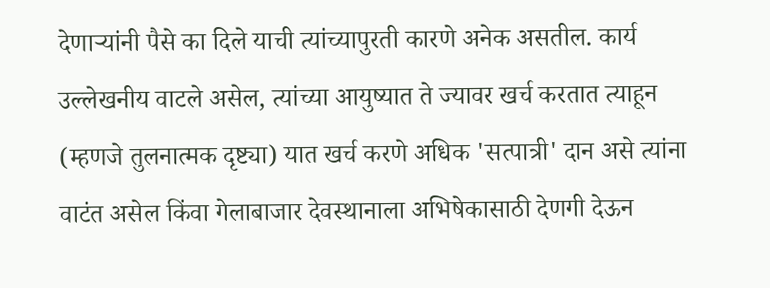देणार्‍यांनी पैसे का दिले याची त्यांच्यापुरती कारणे अनेक असतील. कार्य उल्लेखनीय वाटले असेल, त्यांच्या आयुष्यात ते ज्यावर खर्च करतात त्याहून (म्हणजे तुलनात्मक दृष्ट्या) यात खर्च करणे अधिक 'सत्पात्री' दान असे त्यांना वाटंत असेल किंवा गेलाबाजार देवस्थानाला अभिषेकासाठी देणगी देऊन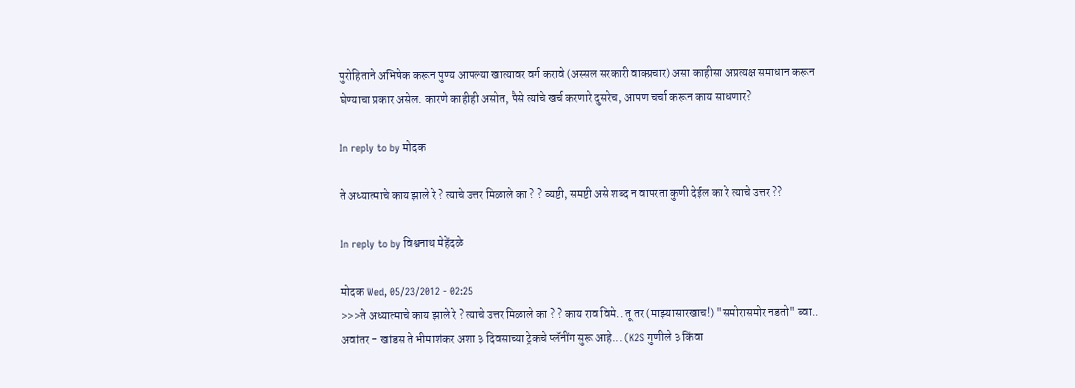पुरोहिताने अभिषेक करून पुण्य आपल्या खात्यावर वर्ग करावे (अस्सल सरकारी वाक्प्रचार) असा काहीसा अप्रत्यक्ष समाधान करून घेण्याचा प्रकार असेल. कारणे काहीही असोत, पैसे त्यांचे खर्च करणारे दुसरेच, आपण चर्चा करून काय साधणार?

In reply to by मोदक

ते अध्यात्माचे काय झाले रे ? त्याचे उत्तर मिळाले का ? ? व्यष्टी, समष्टी असे शब्द न वापरता कुणी देईल का रे त्याचे उत्तर ??

In reply to by विश्वनाथ मेहेंदळे

मोदक Wed, 05/23/2012 - 02:25
>>>ते अध्यात्माचे काय झाले रे ? त्याचे उत्तर मिळाले का ? ? काय राव विमे.. तू तर (माझ्यासारखाच!) "समोरासमोर नडतो" ब्वा.. अवांतर - खांडस ते भीमाशंकर अशा ३ दिवसाच्या ट्रेकचे प्लॅनींग सुरू आहे... (K2S गुणीले ३ किंवा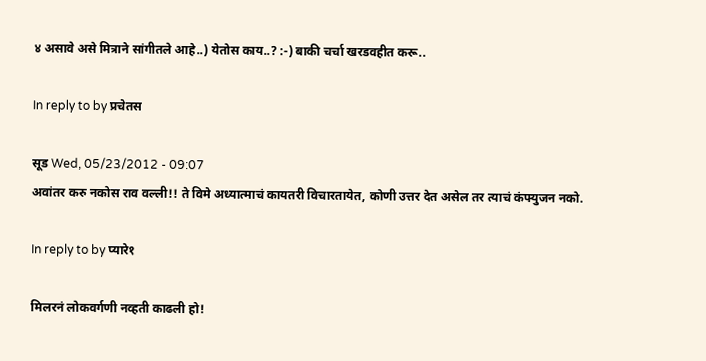४ असावे असे मित्राने सांगीतले आहे..) येतोस काय..? :-) बाकी चर्चा खरडवहीत करू..

In reply to by प्रचेतस

सूड Wed, 05/23/2012 - 09:07
अवांतर करु नकोस राव वल्ली!! ते विमे अध्यात्माचं कायतरी विचारतायेत, कोणी उत्तर देत असेल तर त्याचं कंफ्युजन नको.

In reply to by प्यारे१

मिलरनं लोकवर्गणी नव्हती काढली हो!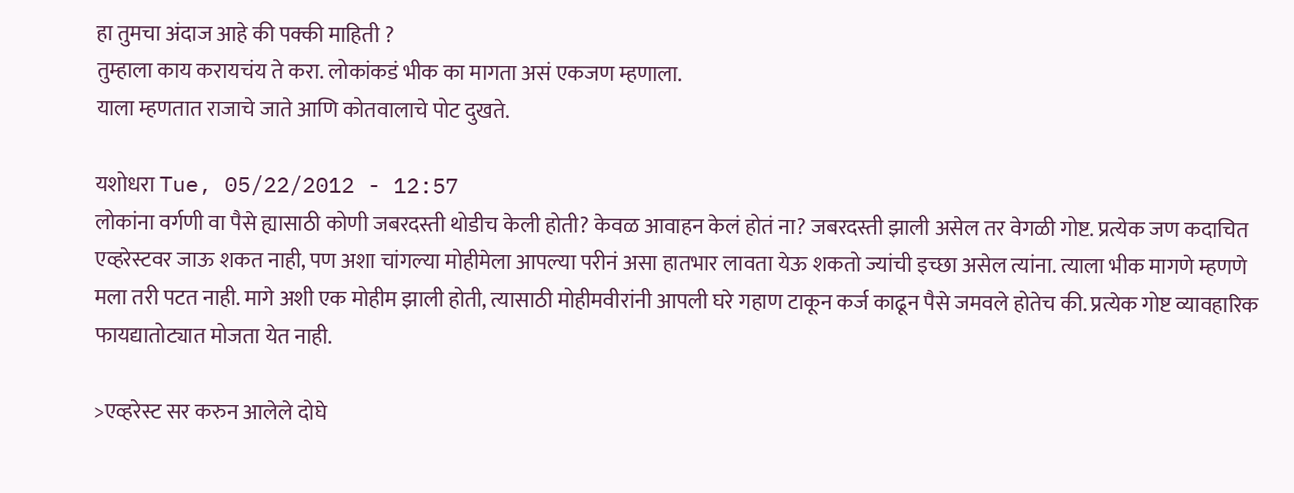हा तुमचा अंदाज आहे की पक्की माहिती ?
तुम्हाला काय करायचंय ते करा. लोकांकडं भीक का मागता असं एकजण म्हणाला.
याला म्हणतात राजाचे जाते आणि कोतवालाचे पोट दुखते.

यशोधरा Tue, 05/22/2012 - 12:57
लोकांना वर्गणी वा पैसे ह्यासाठी कोणी जबरदस्ती थोडीच केली होती? केवळ आवाहन केलं होतं ना? जबरदस्ती झाली असेल तर वेगळी गोष्ट. प्रत्येक जण कदाचित एव्हरेस्टवर जाऊ शकत नाही, पण अशा चांगल्या मोहीमेला आपल्या परीनं असा हातभार लावता येऊ शकतो ज्यांची इच्छा असेल त्यांना. त्याला भीक मागणे म्हणणे मला तरी पटत नाही. मागे अशी एक मोहीम झाली होती, त्यासाठी मोहीमवीरांनी आपली घरे गहाण टाकून कर्ज काढून पैसे जमवले होतेच की. प्रत्येक गोष्ट व्यावहारिक फायद्यातोट्यात मोजता येत नाही.

>एव्हरेस्ट सर करुन आलेले दोघे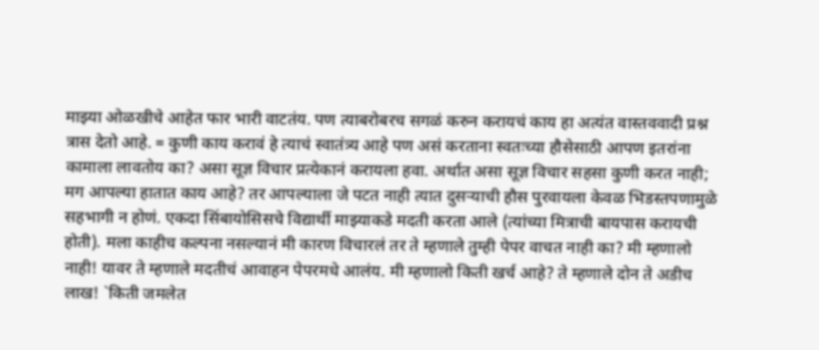माझ्या ओळखीचे आहेत फार भारी वाटतंय. पण त्याबरोबरच सगळं करुन करायचं काय हा अत्यंत वास्तववादी प्रश्न त्रास देतो आहे. = कुणी काय करावं हे त्याचं स्वातंत्र्य आहे पण असं करताना स्वतःच्या हौसेसाठी आपण इतरांना कामाला लावतोय का? असा सूज्ञ विचार प्रत्येकानं करायला हवा. अर्थात असा सूज्ञ विचार सहसा कुणी करत नाही; मग आपल्या हातात काय आहे? तर आपल्याला जे पटत नाही त्यात दुसर्‍याची हौस पुरवायला केवळ भिडस्तपणामुळे सहभागी न होणं. एकदा सिंबायोसिसचे विद्यार्थी माझ्याकडे मदती करता आले (त्यांच्या मित्राची बायपास करायची होती). मला काहीच कल्पना नसल्यानं मी कारण विचारलं तर ते म्हणाले तुम्ही पेपर वाचत नाही का? मी म्हणालो नाही! यावर ते म्हणाले मदतीचं आवाहन पेपरमधे आलंय. मी म्हणालो किती खर्च आहे? ते म्हणाले दोन ते अडीच लाख! `किती जमलेत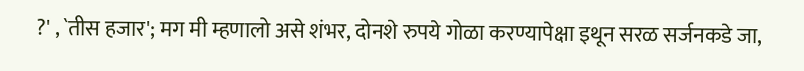?' , `तीस हजार'; मग मी म्हणालो असे शंभर, दोनशे रुपये गोळा करण्यापेक्षा इथून सरळ सर्जनकडे जा,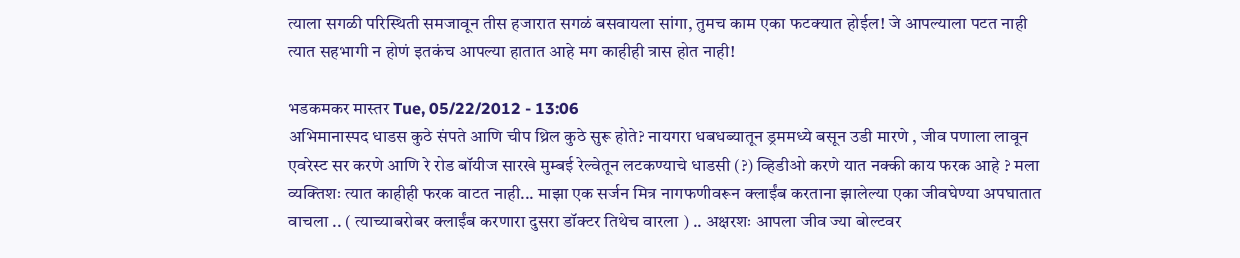त्याला सगळी परिस्थिती समजावून तीस हजारात सगळं बसवायला सांगा, तुमच काम एका फटक्यात होईल! जे आपल्याला पटत नाही त्यात सहभागी न होणं इतकंच आपल्या हातात आहे मग काहीही त्रास होत नाही!

भडकमकर मास्तर Tue, 05/22/2012 - 13:06
अभिमानास्पद धाडस कुठे संपते आणि चीप थ्रिल कुठे सुरू होते? नायगरा धबधब्यातून ड्रममध्ये बसून उडी मारणे , जीव पणाला लावून एवरेस्ट सर करणे आणि रे रोड बॉयीज सारखे मुम्बई रेल्वेतून लटकण्याचे धाडसी (?) व्हिडीओ करणे यात नक्की काय फरक आहे ? मला व्यक्तिशः त्यात काहीही फरक वाटत नाही... माझा एक सर्जन मित्र नागफणीवरून क्लाईंब करताना झालेल्या एका जीवघेण्या अपघातात वाचला .. ( त्याच्याबरोबर क्लाईंब करणारा दुसरा डॉक्टर तिथेच वारला ) .. अक्षरशः आपला जीव ज्या बोल्टवर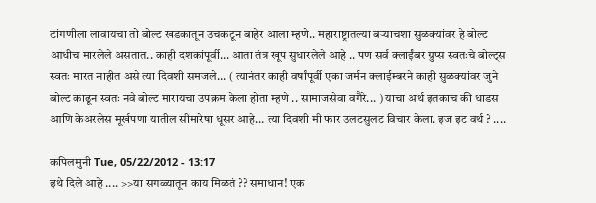टांगणीला लावायचा तो बोल्ट खडकातून उचकटून बाहेर आला म्हणे.. महाराष्ट्रातल्या बर्‍याचशा सुळक्यांवर हे बोल्ट आधीच मारलेले असतात.. काही दशकांपूर्वी... आता तंत्र खूप सुधारलेले आहे .. पण सर्व क्लाईंबर ग्रुप्स स्वतःचे बोल्ट्स स्वतः मारत नाहीत असे त्या दिवशी समजले... ( त्यानंतर काही वर्षांपूर्वी एका जर्मन क्लाईम्बरने काही सुळक्यांवर जुने बोल्ट काढून स्वतः नवे बोल्ट मारायचा उपक्रम केला होता म्हणे .. सामाजसेवा वगैरे... ) याचा अर्थ इतकाच की धाडस आणि केअरलेस मूर्खपणा यातील सीमारेषा धूसर आहे... त्या दिवशी मी फार उलटसुलट विचार केला. इज इट वर्थ ? ....

कपिलमुनी Tue, 05/22/2012 - 13:17
इथे दिले आहे .... >>या सगळ्यातून काय मिळतं ?? समाधान! एक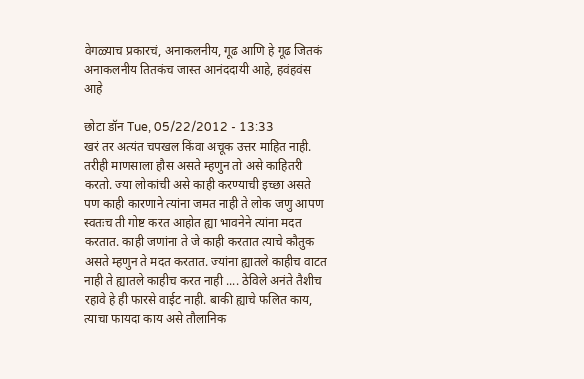वेगळ्याच प्रकारचं, अनाकलनीय, गूढ आणि हे गूढ जितकं अनाकलनीय तितकंच जास्त आनंददायी आहे, हवंहवंस आहे

छोटा डॉन Tue, 05/22/2012 - 13:33
खरं तर अत्यंत चपखल किंवा अचूक उत्तर माहित नाही. तरीही माणसाला हौस असते म्हणुन तो असे काहितरी करतो. ज्या लोकांची असे काही करण्याची इच्छा असते पण काही कारणाने त्यांना जमत नाही ते लोक जणु आपण स्वतःच ती गोष्ट करत आहोत ह्या भावनेने त्यांना मदत करतात. काही जणांना ते जे काही करतात त्याचे कौतुक असते म्हणुन ते मदत करतात. ज्यांना ह्यातले काहीच वाटत नाही ते ह्यातले काहीच करत नाही .... ठेविले अनंते तैशीच रहावे हे ही फारसे वाईट नाही. बाकी ह्याचे फलित काय, त्याचा फायदा काय असे तौलानिक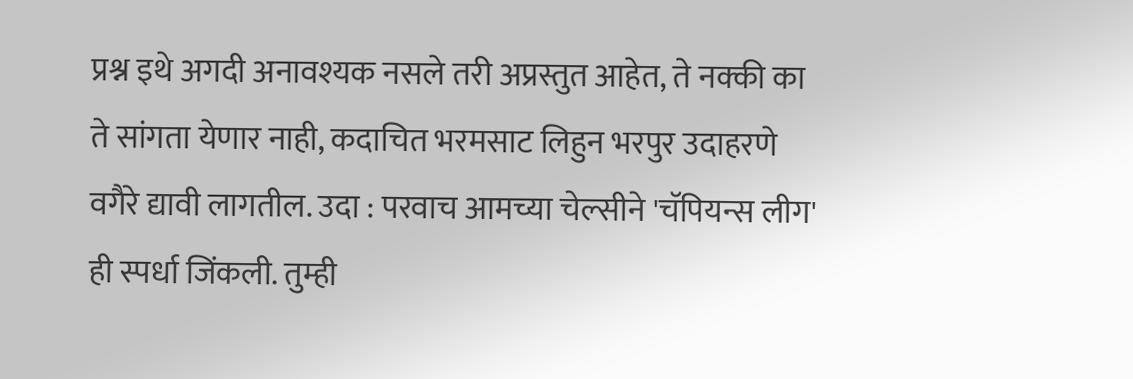प्रश्न इथे अगदी अनावश्यक नसले तरी अप्रस्तुत आहेत, ते नक्की का ते सांगता येणार नाही, कदाचित भरमसाट लिहुन भरपुर उदाहरणे वगैरे द्यावी लागतील. उदा : परवाच आमच्या चेल्सीने 'चॅपियन्स लीग' ही स्पर्धा जिंकली. तुम्ही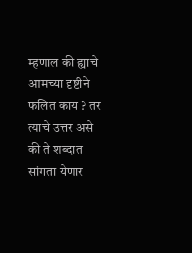म्हणाल की ह्याचे आमच्या दृष्टीने फलित काय ? तर त्याचे उत्तर असे की ते शब्दात सांगता येणार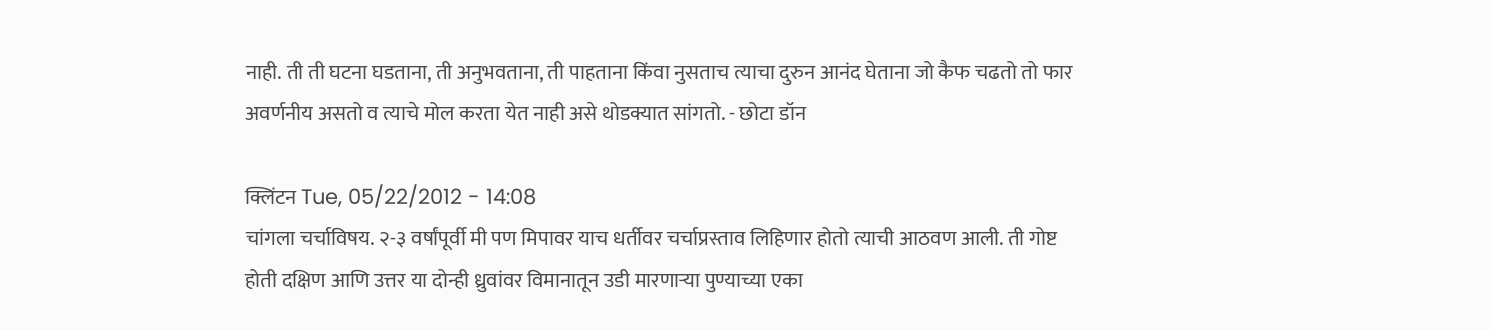नाही. ती ती घटना घडताना, ती अनुभवताना, ती पाहताना किंवा नुसताच त्याचा दुरुन आनंद घेताना जो कैफ चढतो तो फार अवर्णनीय असतो व त्याचे मोल करता येत नाही असे थोडक्यात सांगतो. - छोटा डॉन

क्लिंटन Tue, 05/22/2012 - 14:08
चांगला चर्चाविषय. २-३ वर्षांपूर्वी मी पण मिपावर याच धर्तीवर चर्चाप्रस्ताव लिहिणार होतो त्याची आठवण आली. ती गोष्ट होती दक्षिण आणि उत्तर या दोन्ही ध्रुवांवर विमानातून उडी मारणाऱ्या पुण्याच्या एका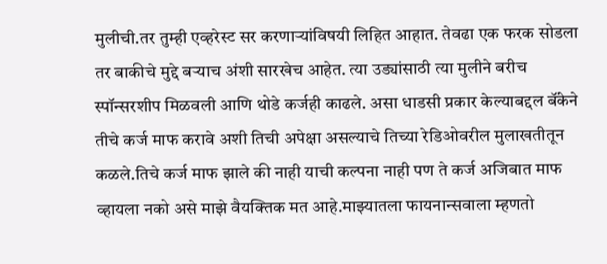मुलीची.तर तुम्ही एव्हरेस्ट सर करणाऱ्यांविषयी लिहित आहात. तेवढा एक फरक सोडला तर बाकीचे मुद्दे बऱ्याच अंशी सारखेच आहेत. त्या उड्यांसाठी त्या मुलीने बरीच स्पॉन्सरशीप मिळवली आणि थोडे कर्जही काढले. असा धाडसी प्रकार केल्याबद्दल बॅंकेने तीचे कर्ज माफ करावे अशी तिची अपेक्षा असल्याचे तिच्या रेडिओवरील मुलाखतीतून कळले.तिचे कर्ज माफ झाले की नाही याची कल्पना नाही पण ते कर्ज अजिबात माफ व्हायला नको असे माझे वैयक्तिक मत आहे.माझ्यातला फायनान्सवाला म्हणतो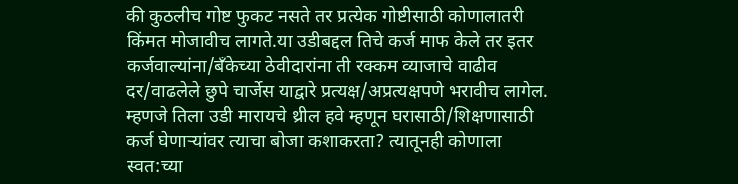की कुठलीच गोष्ट फुकट नसते तर प्रत्येक गोष्टीसाठी कोणालातरी किंमत मोजावीच लागते.या उडीबद्दल तिचे कर्ज माफ केले तर इतर कर्जवाल्यांना/बॅंकेच्या ठेवीदारांना ती रक्कम व्याजाचे वाढीव दर/वाढलेले छुपे चार्जेस याद्वारे प्रत्यक्ष/अप्रत्यक्षपणे भरावीच लागेल. म्हणजे तिला उडी मारायचे थ्रील हवे म्हणून घरासाठी/शिक्षणासाठी कर्ज घेणाऱ्यांवर त्याचा बोजा कशाकरता? त्यातूनही कोणाला स्वत:च्या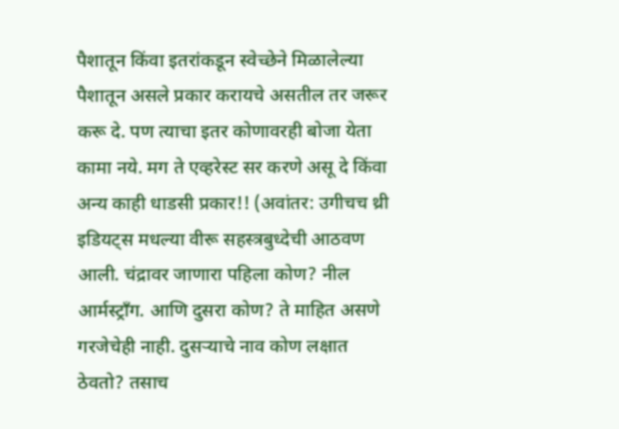पैशातून किंवा इतरांकडून स्वेच्छेने मिळालेल्या पैशातून असले प्रकार करायचे असतील तर जरूर करू दे. पण त्याचा इतर कोणावरही बोजा येता कामा नये. मग ते एव्हरेस्ट सर करणे असू दे किंवा अन्य काही धाडसी प्रकार!! (अवांतर: उगीचच थ्री इडियट्स मधल्या वीरू सहस्त्रबुध्देची आठवण आली. चंद्रावर जाणारा पहिला कोण? नील आर्मस्ट्रॉंग. आणि दुसरा कोण? ते माहित असणे गरजेचेही नाही. दुसऱ्याचे नाव कोण लक्षात ठेवतो? तसाच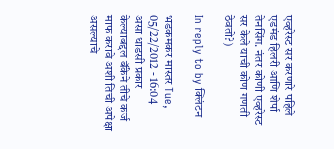एव्हरेस्ट सर करणारे पहिले एडमंड हिलरी आणि शेर्पा तेनसिंग. नंतर कोणी एव्हरेस्ट सर केले याची कोण गणती ठेवतो?)

In reply to by क्लिंटन

भडकमकर मास्तर Tue, 05/22/2012 - 16:04
असा धाडसी प्रकार केल्याबद्दल बॅंकेने तीचे कर्ज माफ करावे अशी तिची अपेक्षा असल्याचे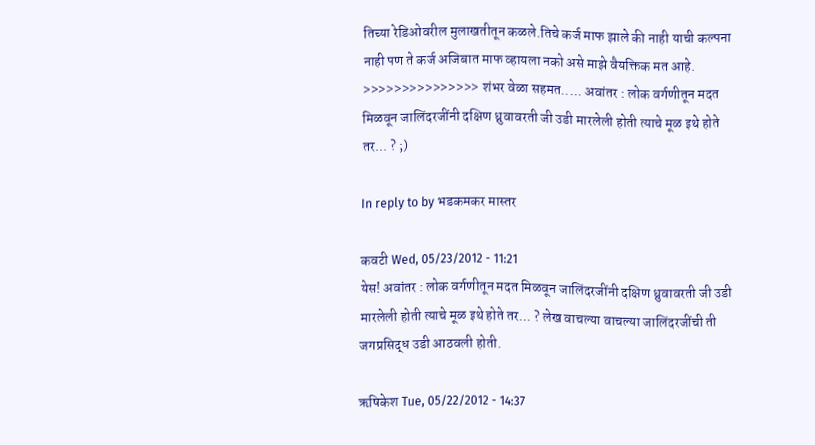तिच्या रेडिओवरील मुलाखतीतून कळले.तिचे कर्ज माफ झाले की नाही याची कल्पना नाही पण ते कर्ज अजिबात माफ व्हायला नको असे माझे वैयक्तिक मत आहे. >>>>>>>>>>>>>>> शंभर वेळा सहमत..... अवांतर : लोक वर्गणीतून मदत मिळवून जालिंदरजींनी दक्षिण ध्रुवावरती जी उडी मारलेली होती त्याचे मूळ इथे होते तर... ? ;)

In reply to by भडकमकर मास्तर

कवटी Wed, 05/23/2012 - 11:21
येस! अवांतर : लोक वर्गणीतून मदत मिळवून जालिंदरजींनी दक्षिण ध्रुवावरती जी उडी मारलेली होती त्याचे मूळ इथे होते तर... ? लेख वाचल्या वाचल्या जालिंदरजींची ती जगप्रसिद्ध उडी आठवली होती.

ऋषिकेश Tue, 05/22/2012 - 14:37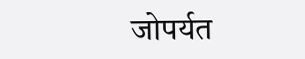जोपर्यत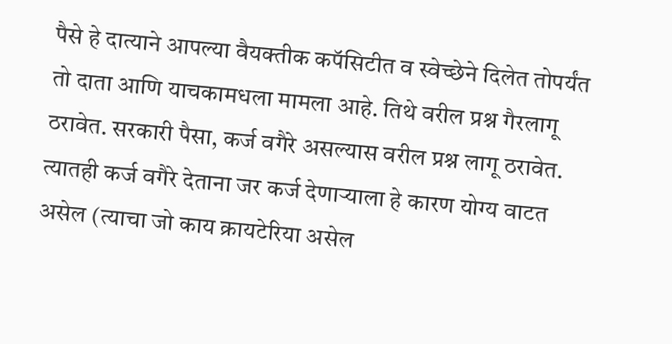पैसे हे दात्याने आपल्या वैयक्तीक कपॅसिटीत व स्वेच्छेने दिलेत तोपर्यंत तो दाता आणि याचकामधला मामला आहे. तिथे वरील प्रश्न गैरलागू ठरावेत. सरकारी पैसा, कर्ज वगैरे असल्यास वरील प्रश्न लागू ठरावेत. त्यातही कर्ज वगैरे देताना जर कर्ज देणार्‍याला हे कारण योग्य वाटत असेल (त्याचा जो काय क्रायटेरिया असेल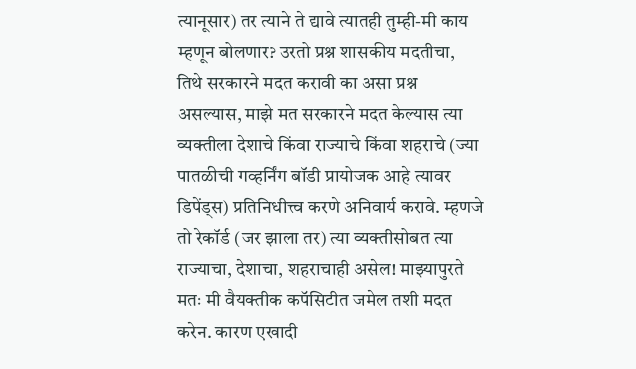त्यानूसार) तर त्याने ते द्यावे त्यातही तुम्ही-मी काय म्हणून बोलणार? उरतो प्रश्न शासकीय मदतीचा, तिथे सरकारने मदत करावी का असा प्रश्न असल्यास, माझे मत सरकारने मदत केल्यास त्या व्यक्तीला देशाचे किंवा राज्याचे किंवा शहराचे (ज्या पातळीची गव्हर्निंग बॉडी प्रायोजक आहे त्यावर डिपेंड्स) प्रतिनिधीत्त्व करणे अनिवार्य करावे. म्हणजे तो रेकॉर्ड (जर झाला तर) त्या व्यक्तीसोबत त्या राज्याचा, देशाचा, शहराचाही असेल! माझ्यापुरते मतः मी वैयक्तीक कपॅसिटीत जमेल तशी मदत करेन. कारण एखादी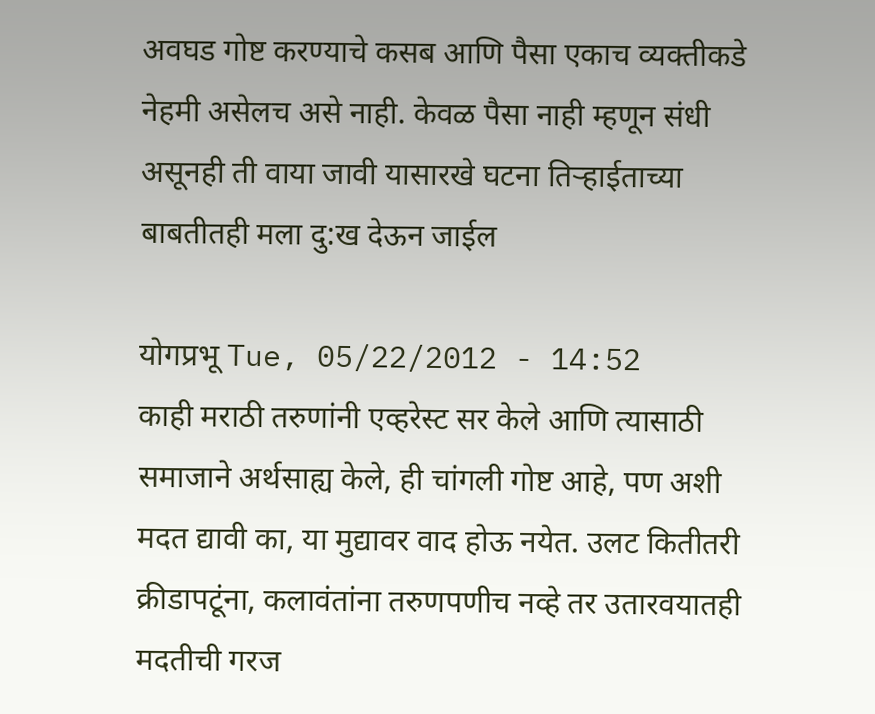अवघड गोष्ट करण्याचे कसब आणि पैसा एकाच व्यक्तीकडे नेहमी असेलच असे नाही. केवळ पैसा नाही म्हणून संधी असूनही ती वाया जावी यासारखे घटना तिर्‍हाईताच्या बाबतीतही मला दु:ख देऊन जाईल

योगप्रभू Tue, 05/22/2012 - 14:52
काही मराठी तरुणांनी एव्हरेस्ट सर केले आणि त्यासाठी समाजाने अर्थसाह्य केले, ही चांगली गोष्ट आहे, पण अशी मदत द्यावी का, या मुद्यावर वाद होऊ नयेत. उलट कितीतरी क्रीडापटूंना, कलावंतांना तरुणपणीच नव्हे तर उतारवयातही मदतीची गरज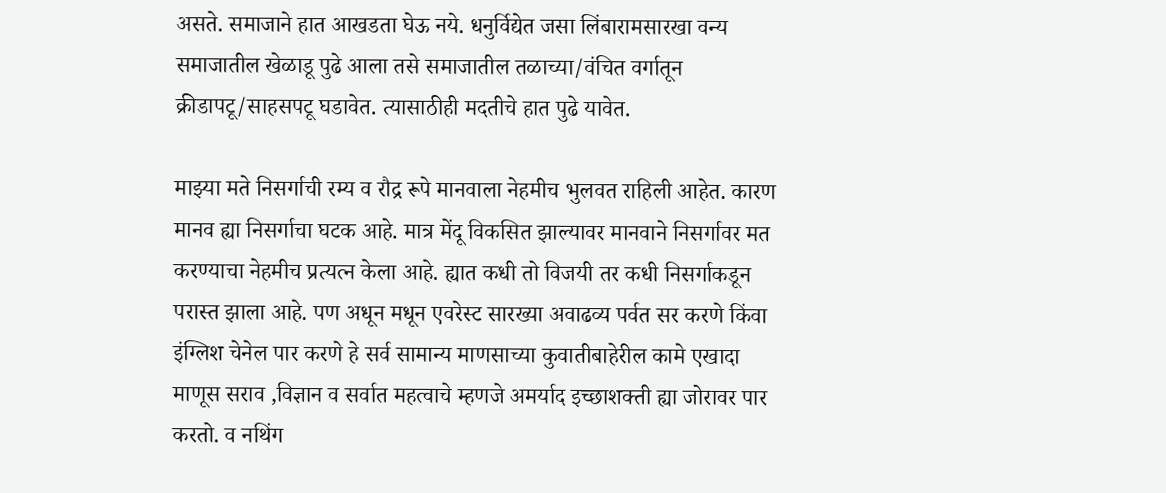असते. समाजाने हात आखडता घेऊ नये. धनुर्विद्येत जसा लिंबारामसारखा वन्य समाजातील खेळाडू पुढे आला तसे समाजातील तळाच्या/वंचित वर्गातून क्रीडापटू/साहसपटू घडावेत. त्यासाठीही मदतीचे हात पुढे यावेत.

माझ्या मते निसर्गाची रम्य व रौद्र रूपे मानवाला नेहमीच भुलवत राहिली आहेत. कारण मानव ह्या निसर्गाचा घटक आहे. मात्र मेंदू विकसित झाल्यावर मानवाने निसर्गावर मत करण्याचा नेहमीच प्रत्यत्न केला आहे. ह्यात कधी तो विजयी तर कधी निसर्गाकडून परास्त झाला आहे. पण अधून मधून एवरेस्ट सारख्या अवाढव्य पर्वत सर करणे किंवा इंग्लिश चेनेल पार करणे हे सर्व सामान्य माणसाच्या कुवातीबाहेरील कामे एखादा माणूस सराव ,विज्ञान व सर्वात महत्वाचे म्हणजे अमर्याद इच्छाशक्ती ह्या जोरावर पार करतो. व नथिंग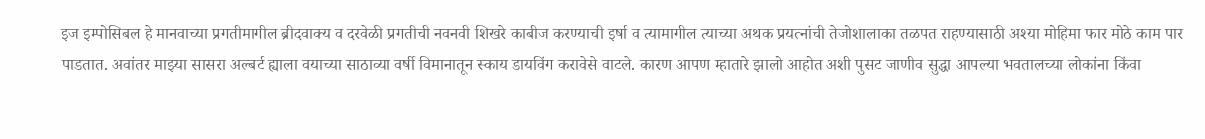इज इम्पोसिबल हे मानवाच्या प्रगतीमागील ब्रीदवाक्य व दरवेळी प्रगतीची नवनवी शिखरे काबीज करण्याची इर्षा व त्यामागील त्याच्या अथक प्रयत्नांची तेजोशालाका तळपत राहण्यासाठी अश्या मोहिमा फार मोठे काम पार पाडतात. अवांतर माझ्या सासरा अल्बर्ट ह्याला वयाच्या साठाव्या वर्षी विमानातून स्काय डायविंग करावेसे वाटले. कारण आपण म्हातारे झालो आहोत अशी पुसट जाणीव सुद्धा आपल्या भवतालच्या लोकांना किंवा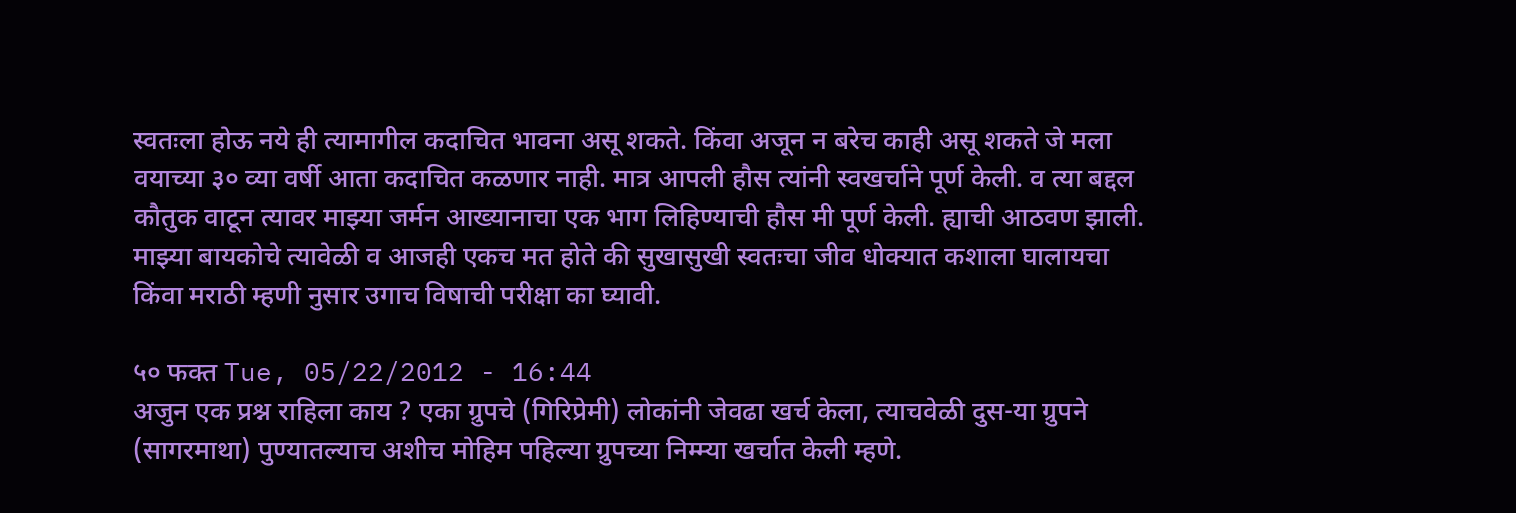स्वतःला होऊ नये ही त्यामागील कदाचित भावना असू शकते. किंवा अजून न बरेच काही असू शकते जे मला वयाच्या ३० व्या वर्षी आता कदाचित कळणार नाही. मात्र आपली हौस त्यांनी स्वखर्चाने पूर्ण केली. व त्या बद्दल कौतुक वाटून त्यावर माझ्या जर्मन आख्यानाचा एक भाग लिहिण्याची हौस मी पूर्ण केली. ह्याची आठवण झाली. माझ्या बायकोचे त्यावेळी व आजही एकच मत होते की सुखासुखी स्वतःचा जीव धोक्यात कशाला घालायचा किंवा मराठी म्हणी नुसार उगाच विषाची परीक्षा का घ्यावी.

५० फक्त Tue, 05/22/2012 - 16:44
अजुन एक प्रश्न राहिला काय ? एका ग्रुपचे (गिरिप्रेमी) लोकांनी जेवढा खर्च केला, त्याचवेळी दुस-या ग्रुपने (सागरमाथा) पुण्यातल्याच अशीच मोहिम पहिल्या ग्रुपच्या निम्म्या खर्चात केली म्हणे.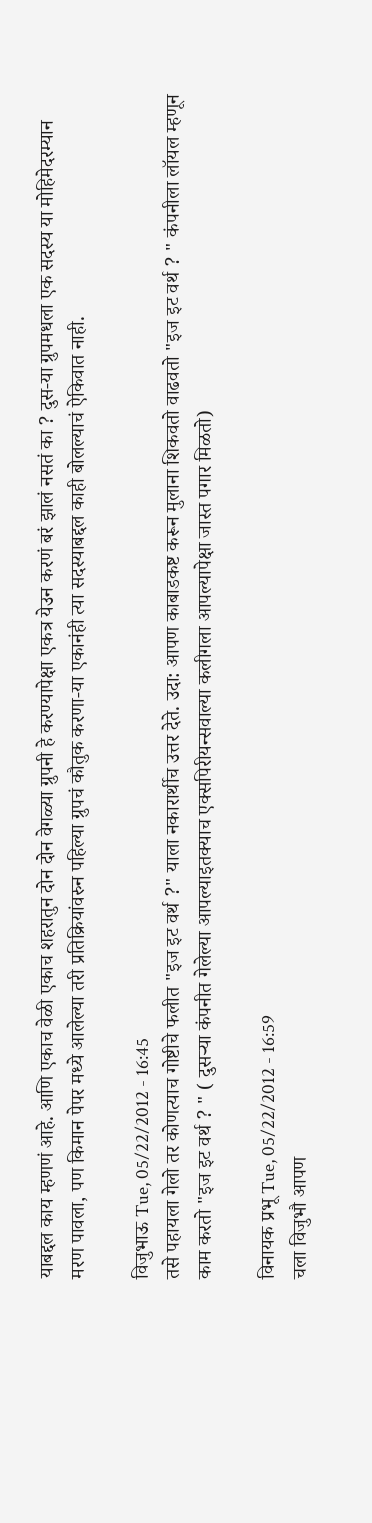याबद्दल काय म्हणणं आहे. आणि एकाच वेळी एकाच शहरातुन दोन दोन वेगळ्या ग्रुपनी हे करण्यापेक्षा एकत्र येउन करणं बरं झालं नसतं का ? दुस-या ग्रुपमधला एक सदस्य या मोहिमेदरम्यान मरण पावला, पण किमान पेपर मध्ये आलेल्या तरी प्रतिक्रियांवरुन पहिल्या ग्रुपचं कौतुक करणा-या एकानंही त्या सदस्याबद्दल काही बोलल्याचं ऐकिवात नाही.

विजुभाऊ Tue, 05/22/2012 - 16:45
तसे पहायला गेलो तर कोणत्याच गोष्टीचे फलीत "इज इट वर्थ ?" याला नकारार्थीच उत्तर देते. उदा: आपण काबाडकष्ट करून मुलाना शिकवतो वाढवतो "इज इट वर्थ ? " कंपनीला लॉयल म्हणून काम करतो "इज इट वर्थ ? " ( दुसर्‍या कंपनीत गेलेल्या आपल्याइतक्याच एक्सपिरीयन्सवाल्या कलीगला आपल्यापेक्षा जास्त पगार मिळतो)

विनायक प्रभू Tue, 05/22/2012 - 16:59
चला विजुभौ आपण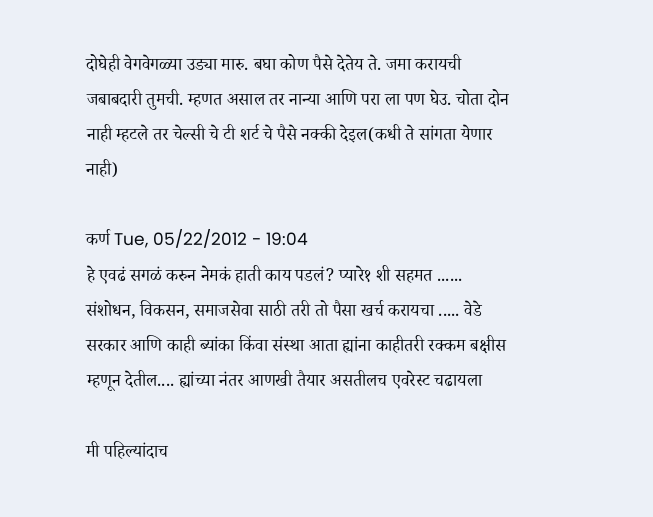दोघेही वेगवेगळ्या उड्या मारु. बघा कोण पैसे देतेय ते. जमा करायची जबाबदारी तुमची. म्हणत असाल तर नान्या आणि परा ला पण घेउ. चोता दोन नाही म्हटले तर चेल्सी चे टी शर्ट चे पैसे नक्की देइल(कधी ते सांगता येणार नाही)

कर्ण Tue, 05/22/2012 - 19:04
हे एवढं सगळं करुन नेमकं हाती काय पडलं? प्यारे१ शी सहमत ...... संशोधन, विकसन, समाजसेवा साठी तरी तो पैसा खर्च करायचा ..... वेडे सरकार आणि काही ब्यांका किंवा संस्था आता ह्यांना काहीतरी रक्कम बक्षीस म्हणून देतील.... ह्यांच्या नंतर आणखी तैयार असतीलच एवरेस्ट चढायला

मी पहिल्यांदाच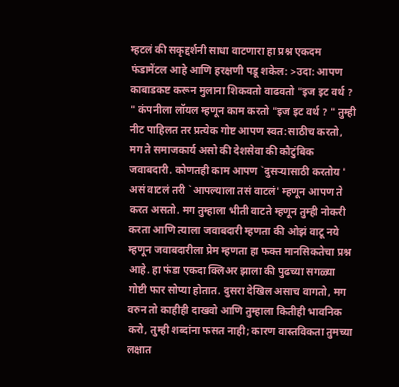म्हटलं की सकृद्दर्शनी साधा वाटणारा हा प्रश्न एकदम फंडामेंटल आहे आणि हरक्षणी पडू शकेल: >उदा: आपण काबाडकष्ट करून मुलाना शिकवतो वाढवतो "इज इट वर्थ ? " कंपनीला लॉयल म्हणून काम करतो "इज इट वर्थ ? " तुम्ही नीट पाहिलत तर प्रत्येक गोष्ट आपण स्वत:साठीच करतो, मग ते समाजकार्य असो की देशसेवा की कौटुंबिक जवाबदारी. कोणतही काम आपण `दुसर्‍यासाठी करतोय ' असं वाटलं तरी `आपल्याला तसं वाटलं' म्हणून आपण ते करत असतो. मग तुम्हाला भीती वाटते म्हणून तुम्ही नोकरी करता आणि त्याला जवाबदारी म्हणता की ओझं वाटू नये म्हणून जवाबदारीला प्रेम म्हणता हा फक्त मानसिकतेचा प्रश्न आहे. हा फंडा एकदा क्लिअर झाला की पुढच्या सगळ्या गोष्टी फार सोप्या होतात. दुसरा देखिल असाच वागतो, मग वरुन तो काहीही दाखवो आणि तुम्हाला कितीही भावनिक करो, तुम्ही शब्दांना फसत नाही; कारण वास्तविकता तुमच्या लक्षात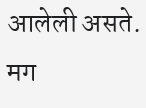आलेली असते. मग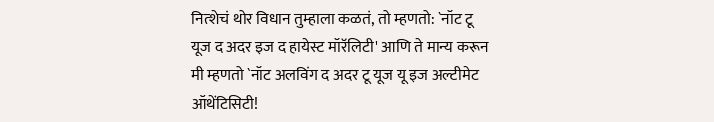नित्शेचं थोर विधान तुम्हाला कळतं, तो म्हणतो: `नॉट टू यूज द अदर इज द हायेस्ट मॉरॅलिटी' आणि ते मान्य करून मी म्हणतो `नॉट अलविंग द अदर टू यूज यू इज अल्टीमेट ऑथेंटिसिटी!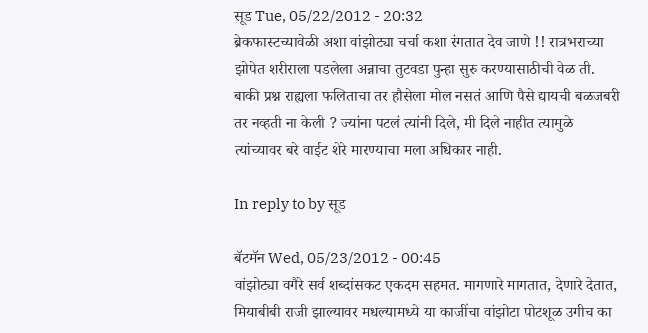सूड Tue, 05/22/2012 - 20:32
ब्रेकफास्टच्यावेळी अशा वांझोट्या चर्चा कशा रंगतात देव जाणे !! रात्रभराच्या झोपेत शरीराला पडलेला अन्नाचा तुटवडा पुन्हा सुरु करण्यासाठीची वेळ ती. बाकी प्रश्न राह्यला फलिताचा तर हौसेला मोल नसतं आणि पैसे द्यायची बळजबरी तर नव्हती ना केली ? ज्यांना पटलं त्यांनी दिले, मी दिले नाहीत त्यामुळे त्यांच्यावर बरे वाईट शेरे मारण्याचा मला अधिकार नाही.

In reply to by सूड

बॅटमॅन Wed, 05/23/2012 - 00:45
वांझोट्या वगैरे सर्व शब्दांसकट एकदम सहमत. मागणारे मागतात, देणारे देतात, मियाबीबी राजी झाल्यावर मधल्यामध्ये या काजींचा वांझोटा पोटशूळ उगीच का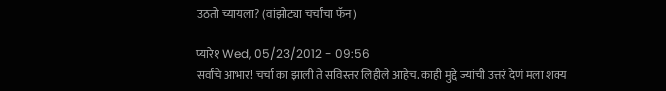उठतो च्यायला? (वांझोट्या चर्चांचा फॅन)

प्यारे१ Wed, 05/23/2012 - 09:56
सर्वांचे आभार! चर्चा का झाली ते सविस्तर लिहीले आहेच. काही मुद्दे ज्यांची उत्तरं देणं मला शक्य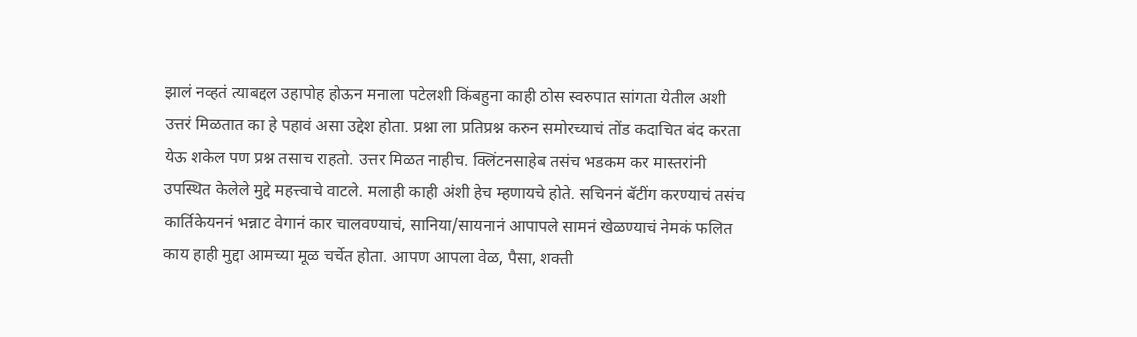झालं नव्हतं त्याबद्दल उहापोह होऊन मनाला पटेलशी किंबहुना काही ठोस स्वरुपात सांगता येतील अशी उत्तरं मिळतात का हे पहावं असा उद्देश होता. प्रश्ना ला प्रतिप्रश्न करुन समोरच्याचं तोंड कदाचित बंद करता येऊ शकेल पण प्रश्न तसाच राहतो. उत्तर मिळत नाहीच. क्लिंटनसाहेब तसंच भडकम कर मास्तरांनी उपस्थित केलेले मुद्दे महत्त्वाचे वाटले. मलाही काही अंशी हेच म्हणायचे होते. सचिननं बॅटींग करण्याचं तसंच कार्तिकेयननं भन्नाट वेगानं कार चालवण्याचं, सानिया/सायनानं आपापले सामनं खेळण्याचं नेमकं फलित काय हाही मुद्दा आमच्या मूळ चर्चेत होता. आपण आपला वेळ, पैसा, शक्ती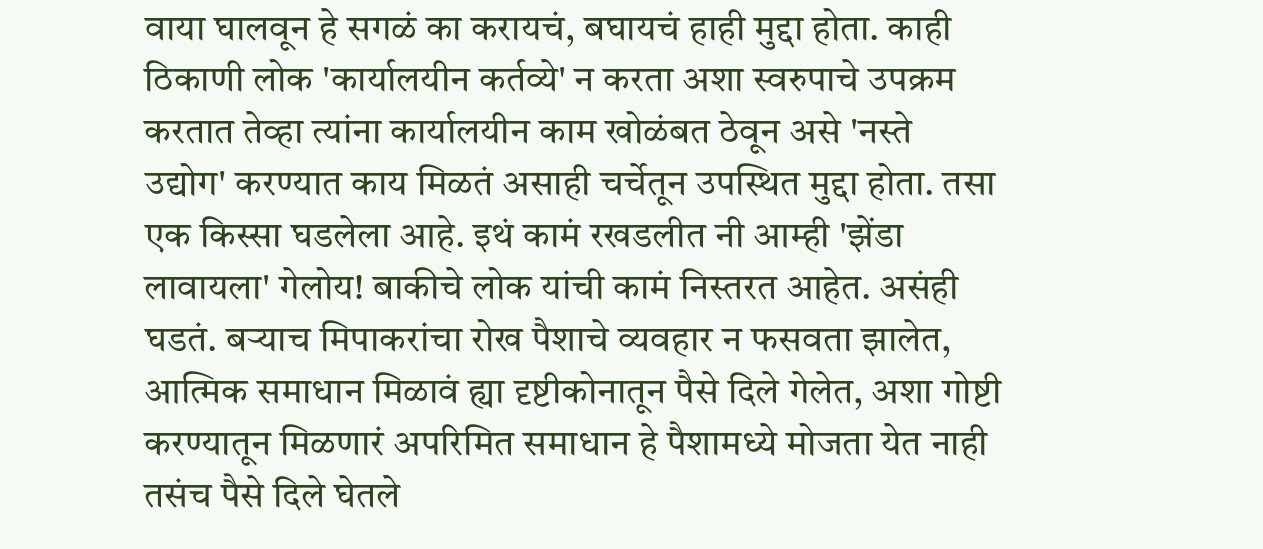वाया घालवून हे सगळं का करायचं, बघायचं हाही मुद्दा होता. काही ठिकाणी लोक 'कार्यालयीन कर्तव्ये' न करता अशा स्वरुपाचे उपक्रम करतात तेव्हा त्यांना कार्यालयीन काम खोळंबत ठेवून असे 'नस्ते उद्योग' करण्यात काय मिळतं असाही चर्चेतून उपस्थित मुद्दा होता. तसा एक किस्सा घडलेला आहे. इथं कामं रखडलीत नी आम्ही 'झेंडा लावायला' गेलोय! बाकीचे लोक यांची कामं निस्तरत आहेत. असंही घडतं. बर्‍याच मिपाकरांचा रोख पैशाचे व्यवहार न फसवता झालेत, आत्मिक समाधान मिळावं ह्या दृष्टीकोनातून पैसे दिले गेलेत, अशा गोष्टी करण्यातून मिळणारं अपरिमित समाधान हे पैशामध्ये मोजता येत नाही तसंच पैसे दिले घेतले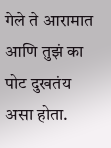गेले ते आरामात आणि तुझं का पोट दुखतंय असा होता.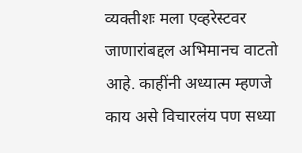व्यक्तीशः मला एव्हरेस्टवर जाणारांबद्दल अभिमानच वाटतो आहे. काहींनी अध्यात्म म्हणजे काय असे विचारलंय पण सध्या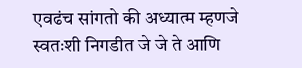एवढंच सांगतो की अध्यात्म म्हणजे स्वतःशी निगडीत जे जे ते आणि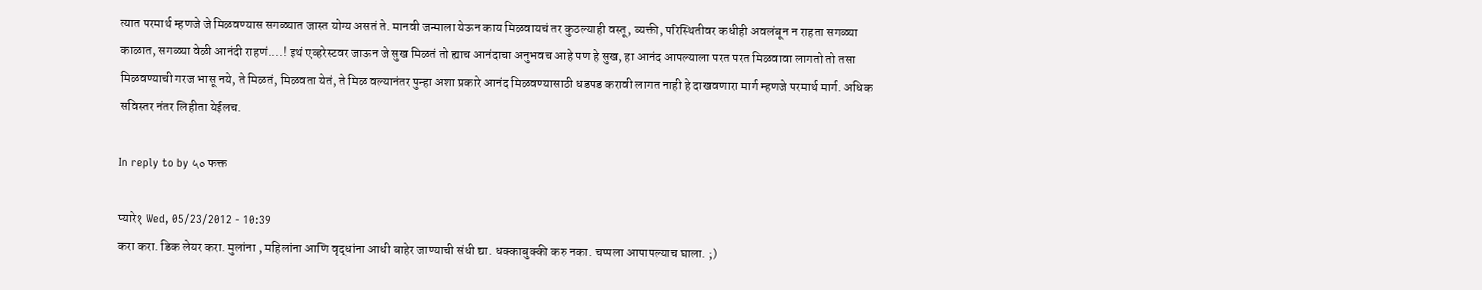त्यात परमार्थ म्हणजे जे मिळवण्यास सगळ्यात जास्त योग्य असतं ते. मानवी जन्माला येऊन काय मिळवायचं तर कुठल्याही वस्तू, व्यक्ती, परिस्थितीवर कधीही अवलंबून न राहता सगळ्या काळात, सगळ्या वेळी आनंदी राहणं....! इथं एव्हरेस्टवर जाऊन जे सुख मिळतं तो ह्याच आनंदाचा अनुभवच आहे पण हे सुख, हा आनंद आपल्याला परत परत मिळवावा लागतो तो तसा मिळवण्याची गरज भासू नये, ते मिळतं, मिळवता येतं, ते मिळ वल्यानंतर पुन्हा अशा प्रकारे आनंद मिळवण्यासाठी धडपड करावी लागत नाही हे दाखवणारा मार्ग म्हणजे परमार्थ मार्ग. अधिक सविस्तर नंतर लिहीता येईलच.

In reply to by ५० फक्त

प्यारे१ Wed, 05/23/2012 - 10:39
करा करा. डिक लेयर करा. मुलांना , महिलांना आणि वृद्धांना आधी बाहेर जाण्याची संधी द्या. धक्काबुक्की करु नका. चप्पला आपापल्याच घाला. ;)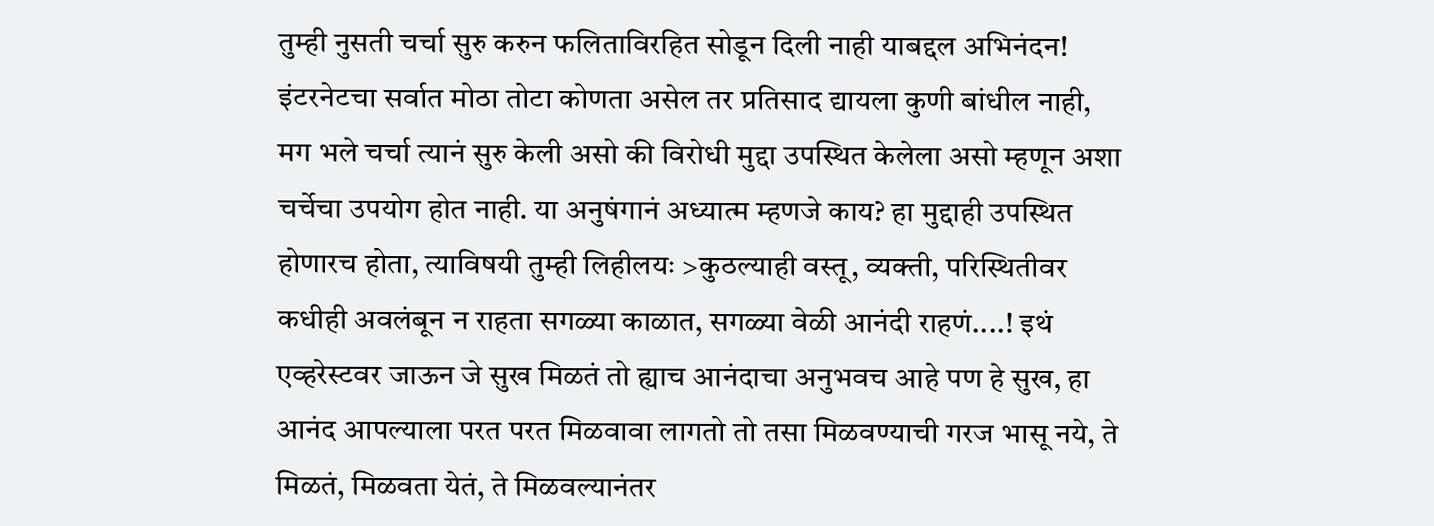तुम्ही नुसती चर्चा सुरु करुन फलिताविरहित सोडून दिली नाही याबद्दल अभिनंदन! इंटरनेटचा सर्वात मोठा तोटा कोणता असेल तर प्रतिसाद द्यायला कुणी बांधील नाही, मग भले चर्चा त्यानं सुरु केली असो की विरोधी मुद्दा उपस्थित केलेला असो म्हणून अशा चर्चेचा उपयोग होत नाही. या अनुषंगानं अध्यात्म म्हणजे काय? हा मुद्दाही उपस्थित होणारच होता, त्याविषयी तुम्ही लिहीलयः >कुठल्याही वस्तू, व्यक्ती, परिस्थितीवर कधीही अवलंबून न राहता सगळ्या काळात, सगळ्या वेळी आनंदी राहणं....! इथं एव्हरेस्टवर जाऊन जे सुख मिळतं तो ह्याच आनंदाचा अनुभवच आहे पण हे सुख, हा आनंद आपल्याला परत परत मिळवावा लागतो तो तसा मिळवण्याची गरज भासू नये, ते मिळतं, मिळवता येतं, ते मिळवल्यानंतर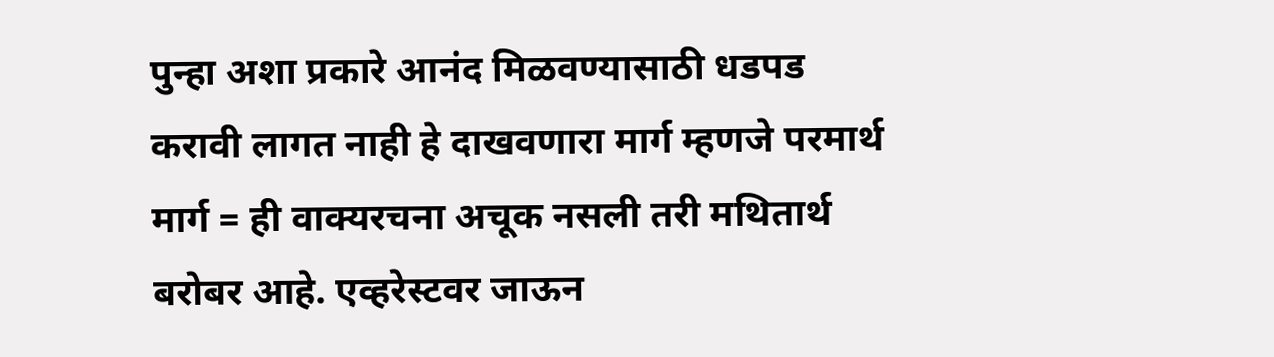पुन्हा अशा प्रकारे आनंद मिळवण्यासाठी धडपड करावी लागत नाही हे दाखवणारा मार्ग म्हणजे परमार्थ मार्ग = ही वाक्यरचना अचूक नसली तरी मथितार्थ बरोबर आहे. एव्हरेस्टवर जाऊन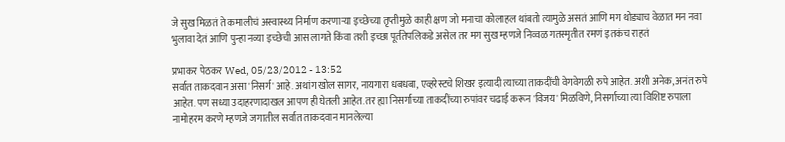जे सुख मिळतं ते कमालीचं अस्वास्थ्य निर्माण करणार्‍या इच्छेच्या तृप्तीमुळे काही क्षण जो मनाचा कोलाहल थांबतो त्यामुळे असतं आणि मग थोड्याच वेळात मन नवा भुलावा देतं आणि पुन्हा नव्या इच्छेची आस लागते किंवा तशी इच्छा पूर्ततेपलिकडे असेल तर मग सुख म्हणजे निव्वळ गतस्मृतीत रमणं इतकंच राहतं

प्रभाकर पेठकर Wed, 05/23/2012 - 13:52
सर्वात ताकदवान असा 'निसर्ग' आहे. अथांग खोल सागर, नायगारा धबधबा, एव्हरेस्टचे शिखर इत्यादी त्याच्या ताकदींची वेगवेगळी रुपे आहेत. अशी अनेक, अनंत रुपे आहेत. पण सध्या उदाहरणादाखल आपण ही घेतली आहेत. तर ह्या निसर्गाच्या ताकदींच्या रुपांवर चढाई करून 'विजय' मिळविणे, निसर्गाच्या त्या विशिष्ट रुपाला नामोहरम करणे म्हणजे जगातील सर्वात ताकदवान मानलेल्या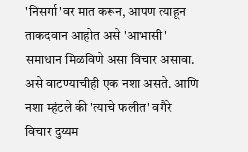'निसर्गा'वर मात करून, आपण त्याहून ताकदवान आहोत असे 'आभासी' समाधान मिळविणे असा विचार असावा. असे वाटण्याचीही एक नशा असते. आणि नशा म्हंटले की 'त्याचे फलीत' वगैरे विचार दुय्यम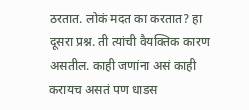ठरतात. लोकं मदत का करतात? हा दूसरा प्रश्न. ती त्यांची वैयक्तिक कारण असतील. काही जणांना असं काही करायच असतं पण धाडस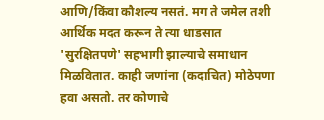आणि/किंवा कौशल्य नसतं. मग ते जमेल तशी आर्थिक मदत करून ते त्या धाडसात 'सुरक्षितपणे' सहभागी झाल्याचे समाधान मिळवितात. काही जणांना (कदाचित) मोठेपणा हवा असतो. तर कोणाचे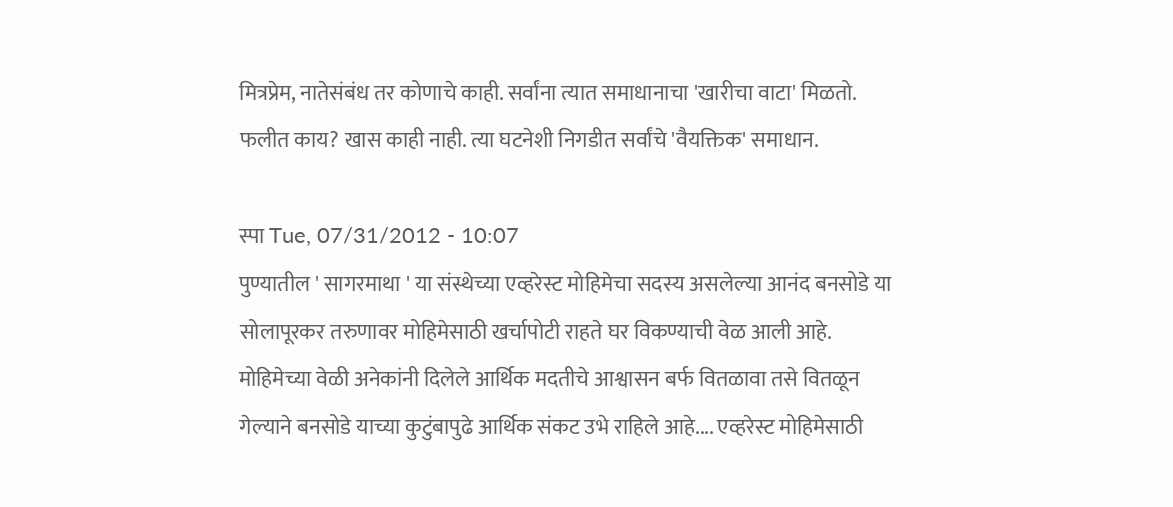मित्रप्रेम, नातेसंबंध तर कोणाचे काही. सर्वांना त्यात समाधानाचा 'खारीचा वाटा' मिळतो. फलीत काय? खास काही नाही. त्या घटनेशी निगडीत सर्वांचे 'वैयक्तिक' समाधान.

स्पा Tue, 07/31/2012 - 10:07
पुण्यातील ' सागरमाथा ' या संस्थेच्या एव्हरेस्ट मोहिमेचा सदस्य असलेल्या आनंद बनसोडे या सोलापूरकर तरुणावर मोहिमेसाठी खर्चापोटी राहते घर विकण्याची वेळ आली आहे. मोहिमेच्या वेळी अनेकांनी दिलेले आर्थिक मदतीचे आश्वासन बर्फ वितळावा तसे वितळून गेल्याने बनसोडे याच्या कुटुंबापुढे आर्थिक संकट उभे राहिले आहे.... एव्हरेस्ट मोहिमेसाठी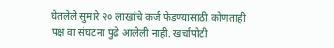घेतलेले सुमारे २० लाखांचे कर्ज फेडण्यासाठी कोणताही पक्ष वा संघटना पुढे आलेली नाही. खर्चापोटी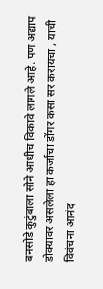बनसोडे कुटुंबाला सोने आधीच विकावे लागले आहे. पण अद्याप डोक्यावर असलेला हा कर्जाचा डोंगर कसा सर करायचा , याची विवंचना आनंद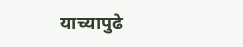याच्यापुढे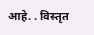आहे. . विस्तृत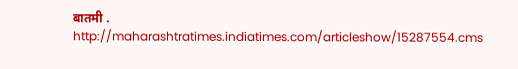बातमी . http://maharashtratimes.indiatimes.com/articleshow/15287554.cms